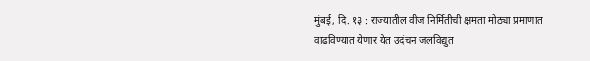मुंबई, दि. १३ : राज्यातील वीज निर्मितीची क्षमता मोठ्या प्रमाणात वाढविण्यात येणार येत उदंचन जलविद्युत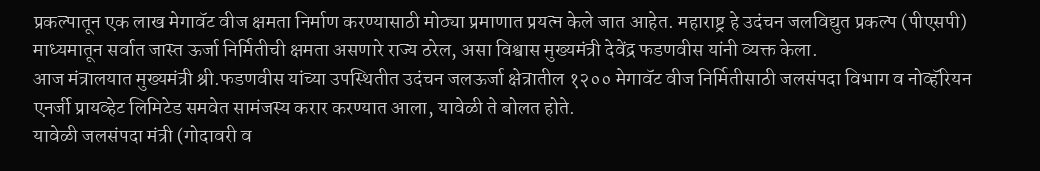प्रकल्पातून एक लाख मेगावॅट वीज क्षमता निर्माण करण्यासाठी मोठ्या प्रमाणात प्रयत्न केले जात आहेत. महाराष्ट्र हे उदंचन जलविद्युत प्रकल्प (पीएसपी) माध्यमातून सर्वात जास्त ऊर्जा निर्मितीची क्षमता असणारे राज्य ठरेल, असा विश्वास मुख्यमंत्री देवेंद्र फडणवीस यांनी व्यक्त केला.
आज मंत्रालयात मुख्यमंत्री श्री.फडणवीस यांच्या उपस्थितीत उदंचन जलऊर्जा क्षेत्रातील १२०० मेगावॅट वीज निर्मितीसाठी जलसंपदा विभाग व नोव्हॅरियन एनर्जी प्रायव्हेट लिमिटेड समवेत सामंजस्य करार करण्यात आला, यावेळी ते बोलत होते.
यावेळी जलसंपदा मंत्री (गोदावरी व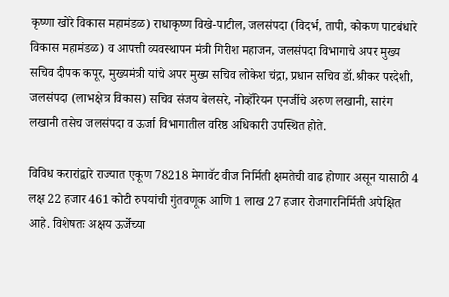कृष्णा खोरे विकास महामंडळ) राधाकृष्ण विखे-पाटील, जलसंपदा (विदर्भ, तापी, कोकण पाटबंधारे विकास महामंडळ) व आपत्ती व्यवस्थापन मंत्री गिरीश महाजन, जलसंपदा विभागाचे अपर मुख्य सचिव दीपक कपूर, मुख्यमंत्री यांचे अपर मुख्य सचिव लोकेश चंद्रा, प्रधान सचिव डॉ.श्रीकर परदेशी, जलसंपदा (लाभक्षेत्र विकास) सचिव संजय बेलसरे, नोव्हॅरियन एनर्जीचे अरुण लखानी, सारंग लखानी तसेच जलसंपदा व ऊर्जा विभागातील वरिष्ठ अधिकारी उपस्थित होते.

विविध करारांद्वारे राज्यात एकूण 78218 मेगावॅट वीज निर्मिती क्षमतेची वाढ होणार असून यासाठी 4 लक्ष 22 हजार 461 कोटी रुपयांची गुंतवणूक आणि 1 लाख 27 हजार रोजगारनिर्मिती अपेक्षित आहे. विशेषतः अक्षय ऊर्जेच्या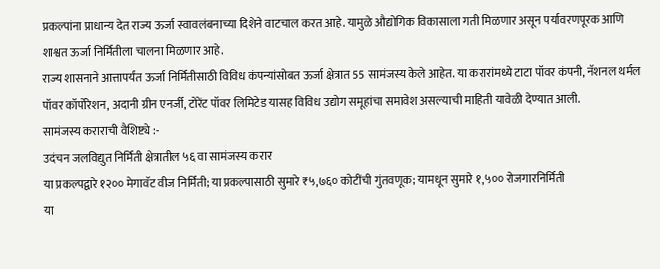प्रकल्पांना प्राधान्य देत राज्य ऊर्जा स्वावलंबनाच्या दिशेने वाटचाल करत आहे. यामुळे औद्योगिक विकासाला गती मिळणार असून पर्यावरणपूरक आणि शाश्वत ऊर्जा निर्मितीला चालना मिळणार आहे.
राज्य शासनाने आत्तापर्यंत ऊर्जा निर्मितीसाठी विविध कंपन्यांसोबत ऊर्जा क्षेत्रात 55 सामंजस्य केले आहेत. या करारांमध्ये टाटा पॉवर कंपनी, नॅशनल थर्मल पॉवर कॉर्पोरेशन, अदानी ग्रीन एनर्जी, टोरेंट पॉवर लिमिटेड यासह विविध उद्योग समूहांचा समावेश असल्याची माहिती यावेळी देण्यात आली.
सामंजस्य कराराची वैशिष्ट्ये :-
उदंचन जलविद्युत निर्मिती क्षेत्रातील ५६ वा सामंजस्य करार
या प्रकल्पद्वारे १२०० मेगावॅट वीज निर्मिती; या प्रकल्पासाठी सुमारे ₹५,७६० कोटींची गुंतवणूक; यामधून सुमारे १,५०० रोजगारनिर्मिती
या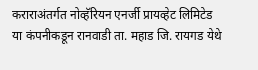कराराअंतर्गत नोव्हॅरियन एनर्जी प्रायव्हेट लिमिटेड या कंपनीकडून रानवाडी ता. महाड जि. रायगड येथे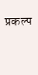प्रकल्प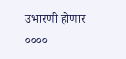उभारणी होणार
००००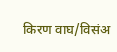किरण वाघ/विसंअ